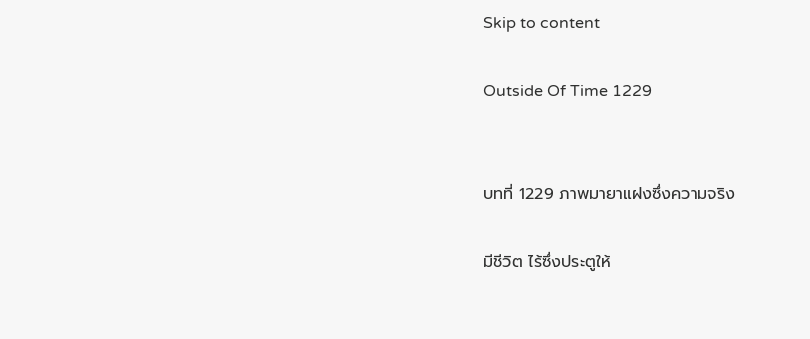Skip to content

Outside Of Time 1229


บทที่ 1229 ภาพมายาแฝงซึ่งความจริง

มีชีวิต ไร้ซึ่งประตูให้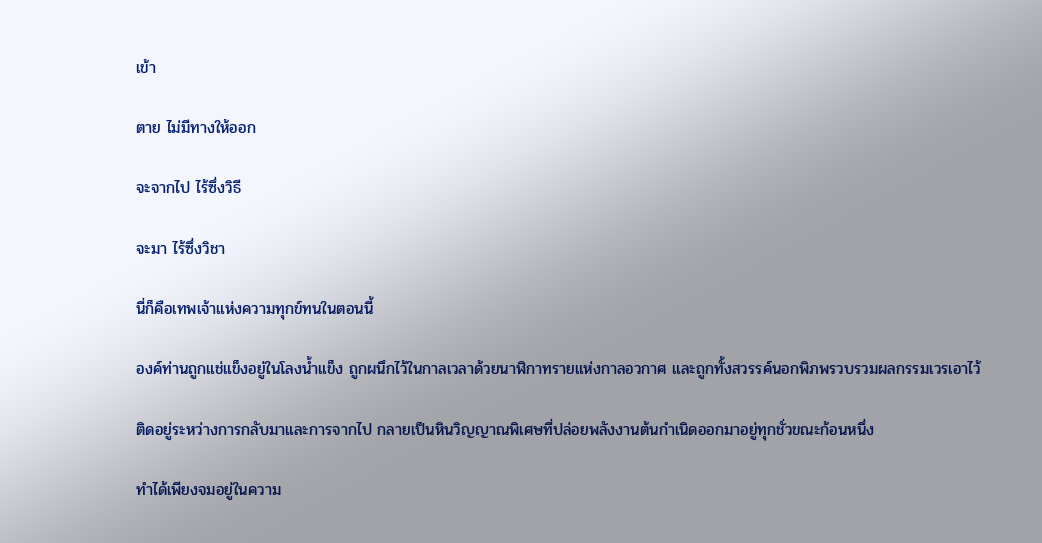เข้า

ตาย ไม่มีทางให้ออก

จะจากไป ไร้ซึ่งวิธี

จะมา ไร้ซึ่งวิชา

นี่ก็คือเทพเจ้าแห่งความทุกข์ทนในตอนนี้

องค์ท่านถูกแช่แข็งอยู่ในโลงน้ำแข็ง ถูกผนึกไว้ในกาลเวลาด้วยนาฬิกาทรายแห่งกาลอวกาศ และถูกทั้งสวรรค์นอกพิภพรวบรวมผลกรรมเวรเอาไว้

ติดอยู่ระหว่างการกลับมาและการจากไป กลายเป็นหินวิญญาณพิเศษที่ปล่อยพลังงานต้นกำเนิดออกมาอยู่ทุกชั่วขณะก้อนหนึ่ง

ทำได้เพียงจมอยู่ในความ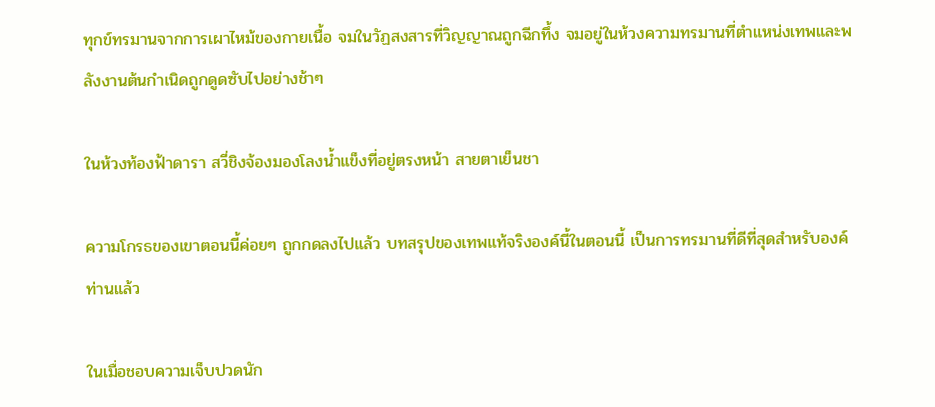ทุกข์ทรมานจากการเผาไหม้ของกายเนื้อ จมในวัฏสงสารที่วิญญาณถูกฉีกทึ้ง จมอยู่ในห้วงความทรมานที่ตำแหน่งเทพและพลังงานต้นกำเนิดถูกดูดซับไปอย่างช้าๆ

ในห้วงท้องฟ้าดารา สวี่ชิงจ้องมองโลงน้ำแข็งที่อยู่ตรงหน้า สายตาเย็นชา

ความโกรธของเขาตอนนี้ค่อยๆ ถูกกดลงไปแล้ว บทสรุปของเทพแท้จริงองค์นี้ในตอนนี้ เป็นการทรมานที่ดีที่สุดสำหรับองค์ท่านแล้ว

ในเมื่อชอบความเจ็บปวดนัก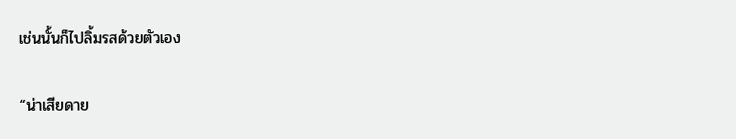เช่นนั้นก็ไปลิ้มรสด้วยตัวเอง

“น่าเสียดาย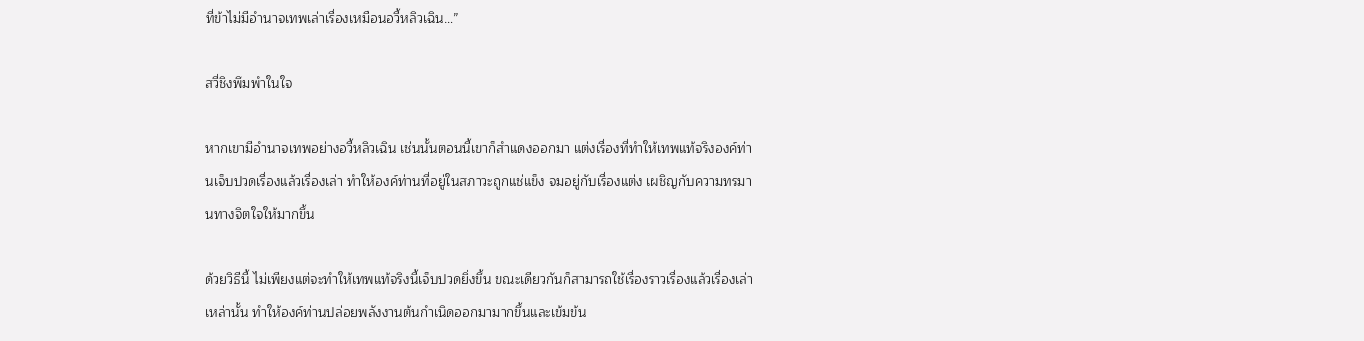ที่ข้าไม่มีอำนาจเทพเล่าเรื่องเหมือนอวี้หลิวเฉิน…”

สวี่ชิงพึมพำในใจ

หากเขามีอำนาจเทพอย่างอวี้หลิวเฉิน เช่นนั้นตอนนี้เขาก็สำแดงออกมา แต่งเรื่องที่ทำให้เทพแท้จริงองค์ท่านเจ็บปวดเรื่องแล้วเรื่องเล่า ทำให้องค์ท่านที่อยู่ในสภาวะถูกแช่แข็ง จมอยู่กับเรื่องแต่ง เผชิญกับความทรมานทางจิตใจให้มากขึ้น

ด้วยวิธีนี้ ไม่เพียงแต่จะทำให้เทพแท้จริงนี้เจ็บปวดยิ่งขึ้น ขณะเดียวกันก็สามารถใช้เรื่องราวเรื่องแล้วเรื่องเล่าเหล่านั้น ทำให้องค์ท่านปล่อยพลังงานต้นกำเนิดออกมามากขึ้นและเข้มข้น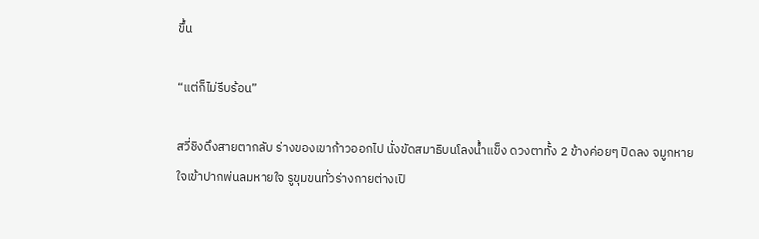ขึ้น

“แต่ก็ไม่รีบร้อน”

สวี่ชิงดึงสายตากลับ ร่างของเขาก้าวออกไป นั่งขัดสมาธิบนโลงน้ำแข็ง ดวงตาทั้ง 2 ข้างค่อยๆ ปิดลง จมูกหายใจเข้าปากพ่นลมหายใจ รูขุมขนทั่วร่างกายต่างเปิ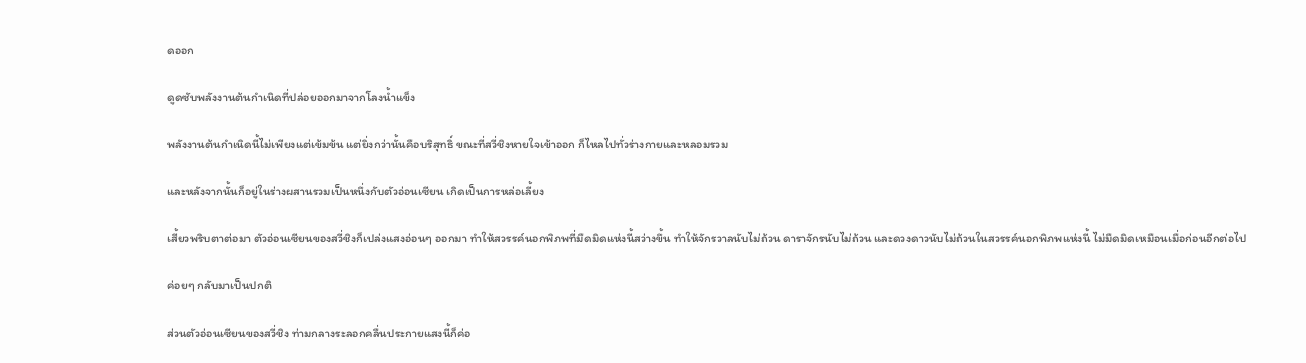ดออก

ดูดซับพลังงานต้นกำเนิดที่ปล่อยออกมาจากโลงน้ำแข็ง

พลังงานต้นกำเนิดนี้ไม่เพียงแต่เข้มข้น แต่ยิ่งกว่านั้นคือบริสุทธิ์ ขณะที่สวี่ชิงหายใจเข้าออก ก็ไหลไปทั่วร่างกายและหลอมรวม

และหลังจากนั้นก็อยู่ในร่างผสานรวมเป็นหนึ่งกับตัวอ่อนเซียน เกิดเป็นการหล่อเลี้ยง

เสี้ยวพริบตาต่อมา ตัวอ่อนเซียนของสวี่ชิงก็เปล่งแสงอ่อนๆ ออกมา ทำให้สวรรค์นอกพิภพที่มืดมิดแห่งนี้สว่างขึ้น ทำให้จักรวาลนับไม่ถ้วน ดาราจักรนับไม่ถ้วน และดวงดาวนับไม่ถ้วนในสวรรค์นอกพิภพแห่งนี้ ไม่มืดมิดเหมือนเมื่อก่อนอีกต่อไป

ค่อยๆ กลับมาเป็นปกติ

ส่วนตัวอ่อนเซียนของสวี่ชิง ท่ามกลางระลอกคลื่นประกายแสงนี้ก็ค่อ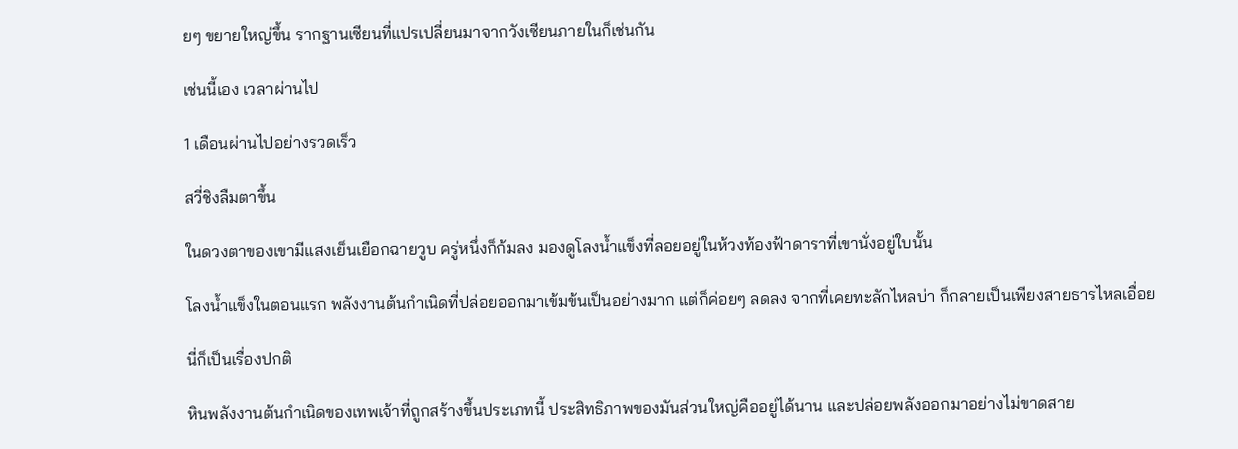ยๆ ขยายใหญ่ขึ้น รากฐานเซียนที่แปรเปลี่ยนมาจากวังเซียนภายในก็เช่นกัน

เช่นนี้เอง เวลาผ่านไป

1 เดือนผ่านไปอย่างรวดเร็ว

สวี่ชิงลืมตาขึ้น

ในดวงตาของเขามีแสงเย็นเยือกฉายวูบ ครู่หนึ่งก็ก้มลง มองดูโลงน้ำแข็งที่ลอยอยู่ในห้วงท้องฟ้าดาราที่เขานั่งอยู่ใบนั้น

โลงน้ำแข็งในตอนแรก พลังงานต้นกำเนิดที่ปล่อยออกมาเข้มข้นเป็นอย่างมาก แต่ก็ค่อยๆ ลดลง จากที่เคยทะลักไหลบ่า ก็กลายเป็นเพียงสายธารไหลเอื่อย

นี่ก็เป็นเรื่องปกติ

หินพลังงานต้นกำเนิดของเทพเจ้าที่ถูกสร้างขึ้นประเภทนี้ ประสิทธิภาพของมันส่วนใหญ่คืออยู่ได้นาน และปล่อยพลังออกมาอย่างไม่ขาดสาย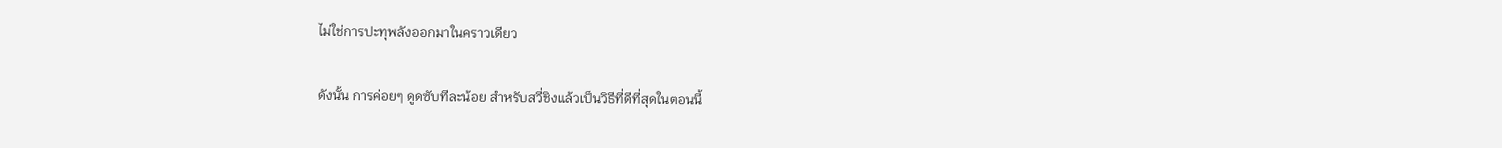ไม่ใช่การปะทุพลังออกมาในคราวเดียว

ดังนั้น การค่อยๆ ดูดซับทีละน้อย สำหรับสวี่ชิงแล้วเป็นวิธีที่ดีที่สุดในตอนนี้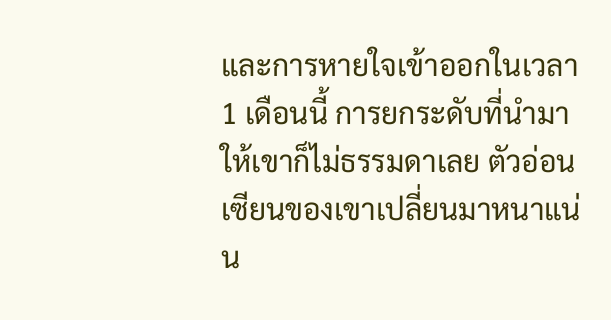และการหายใจเข้าออกในเวลา 1 เดือนนี้ การยกระดับที่นำมาให้เขาก็ไม่ธรรมดาเลย ตัวอ่อนเซียนของเขาเปลี่ยนมาหนาแน่น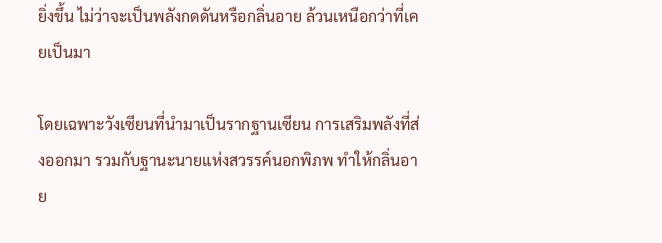ยิ่งขึ้น ไม่ว่าจะเป็นพลังกดดันหรือกลิ่นอาย ล้วนเหนือกว่าที่เคยเป็นมา

โดยเฉพาะวังเซียนที่นำมาเป็นรากฐานเซียน การเสริมพลังที่ส่งออกมา รวมกับฐานะนายแห่งสวรรค์นอกพิภพ ทำให้กลิ่นอาย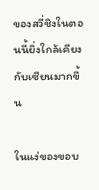ของสวี่ชิงในตอนนี้ยิ่งใกล้เคียงกับเซียนมากขึ้น

ในแง่ของขอบ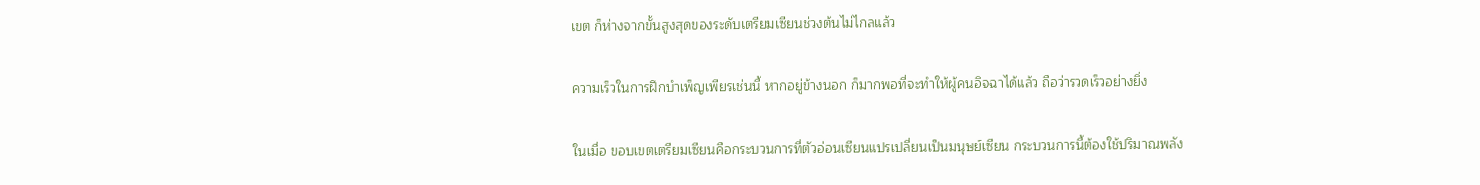เขต ก็ห่างจากขั้นสูงสุดของระดับเตรียมเซียนช่วงต้นไม่ไกลแล้ว

ความเร็วในการฝึกบำเพ็ญเพียรเช่นนี้ หากอยู่ข้างนอก ก็มากพอที่จะทำให้ผู้คนอิจฉาได้แล้ว ถือว่ารวดเร็วอย่างยิ่ง

ในเมื่อ ขอบเขตเตรียมเซียนคือกระบวนการที่ตัวอ่อนเซียนแปรเปลี่ยนเป็นมนุษย์เซียน กระบวนการนี้ต้องใช้ปริมาณพลัง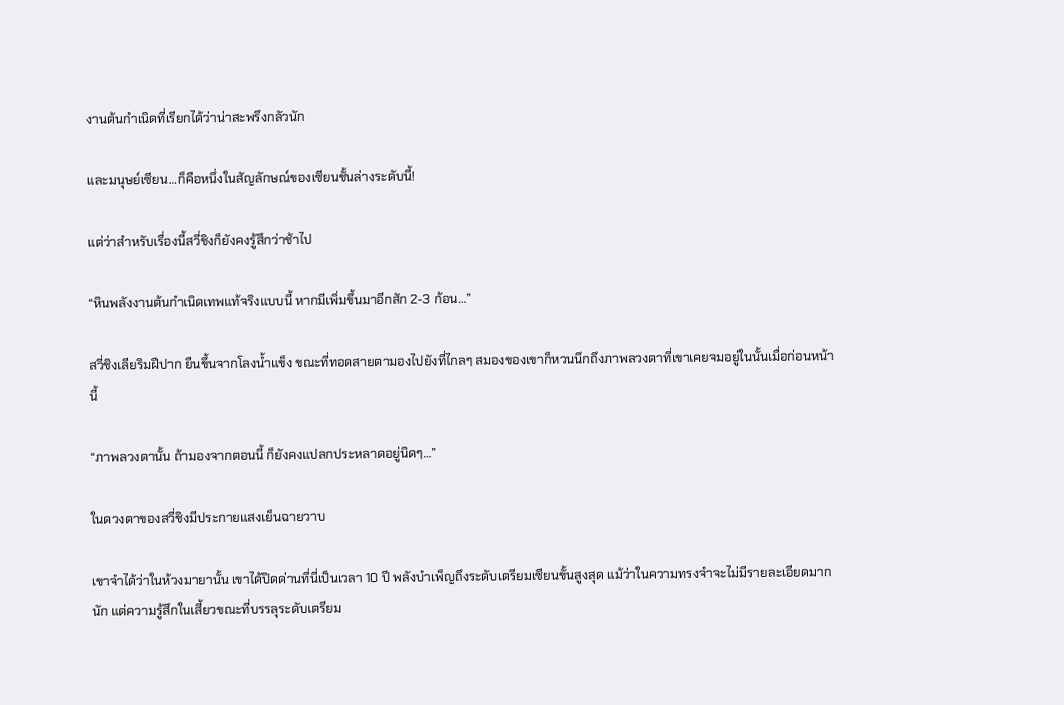งานต้นกำเนิดที่เรียกได้ว่าน่าสะพรึงกลัวนัก

และมนุษย์เซียน…ก็คือหนึ่งในสัญลักษณ์ของเซียนชั้นล่างระดับนี้!

แต่ว่าสำหรับเรื่องนี้สวี่ชิงก็ยังคงรู้สึกว่าช้าไป

“หินพลังงานต้นกำเนิดเทพแท้จริงแบบนี้ หากมีเพิ่มขึ้นมาอีกสัก 2-3 ก้อน…”

สวี่ชิงเลียริมฝีปาก ยืนขึ้นจากโลงน้ำแข็ง ขณะที่ทอดสายตามองไปยังที่ไกลๆ สมองของเขาก็หวนนึกถึงภาพลวงตาที่เขาเคยจมอยู่ในนั้นเมื่อก่อนหน้านี้

“ภาพลวงตานั้น ถ้ามองจากตอนนี้ ก็ยังคงแปลกประหลาดอยู่นิดๆ…”

ในดวงตาของสวี่ชิงมีประกายแสงเย็นฉายวาบ

เขาจำได้ว่าในห้วงมายานั้น เขาได้ปิดด่านที่นี่เป็นเวลา 10 ปี พลังบำเพ็ญถึงระดับเตรียมเซียนขั้นสูงสุด แม้ว่าในความทรงจำจะไม่มีรายละเอียดมากนัก แต่ความรู้สึกในเสี้ยวขณะที่บรรลุระดับเตรียม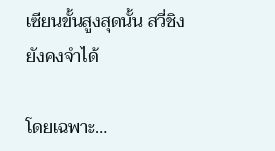เซียนขั้นสูงสุดนั้น สวี่ชิงยังคงจำได้

โดยเฉพาะ…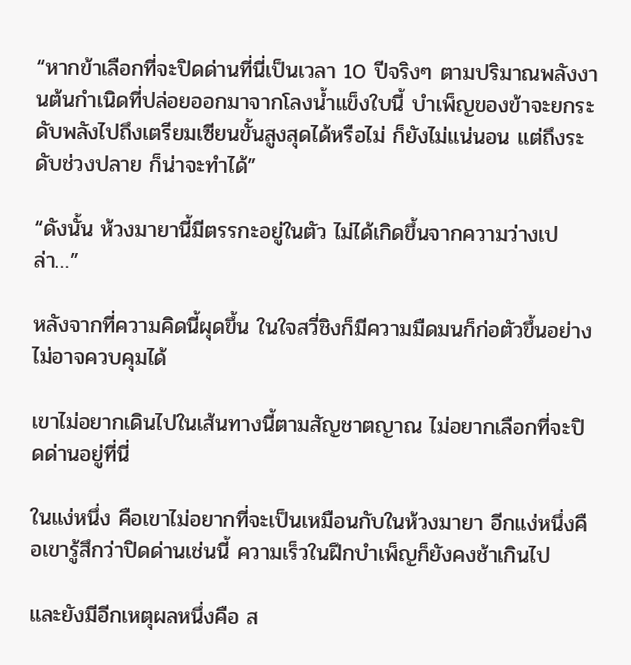“หากข้าเลือกที่จะปิดด่านที่นี่เป็นเวลา 10 ปีจริงๆ ตามปริมาณพลังงานต้นกำเนิดที่ปล่อยออกมาจากโลงน้ำแข็งใบนี้ บำเพ็ญของข้าจะยกระดับพลังไปถึงเตรียมเซียนขั้นสูงสุดได้หรือไม่ ก็ยังไม่แน่นอน แต่ถึงระดับช่วงปลาย ก็น่าจะทำได้”

“ดังนั้น ห้วงมายานี้มีตรรกะอยู่ในตัว ไม่ได้เกิดขึ้นจากความว่างเปล่า…”

หลังจากที่ความคิดนี้ผุดขึ้น ในใจสวี่ชิงก็มีความมืดมนก็ก่อตัวขึ้นอย่างไม่อาจควบคุมได้

เขาไม่อยากเดินไปในเส้นทางนี้ตามสัญชาตญาณ ไม่อยากเลือกที่จะปิดด่านอยู่ที่นี่

ในแง่หนึ่ง คือเขาไม่อยากที่จะเป็นเหมือนกับในห้วงมายา อีกแง่หนึ่งคือเขารู้สึกว่าปิดด่านเช่นนี้ ความเร็วในฝึกบำเพ็ญก็ยังคงช้าเกินไป

และยังมีอีกเหตุผลหนึ่งคือ ส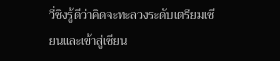วี่ชิงรู้ดีว่าคิดจะทะลวงระดับเตรียมเซียนและเข้าสู่เซียน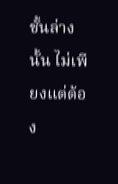ชั้นล่างนั้น ไม่เพียงแต่ต้อง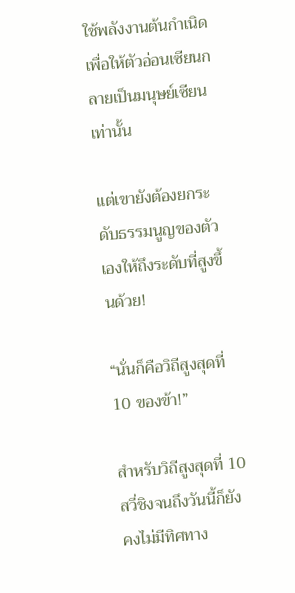ใช้พลังงานต้นกำเนิดเพื่อให้ตัวอ่อนเซียนกลายเป็นมนุษย์เซียนเท่านั้น

แต่เขายังต้องยกระดับธรรมนูญของตัวเองให้ถึงระดับที่สูงขึ้นด้วย!

“นั่นก็คือวิถีสูงสุดที่ 10 ของข้า!”

สำหรับวิถีสูงสุดที่ 10 สวี่ชิงจนถึงวันนี้ก็ยังคงไม่มีทิศทาง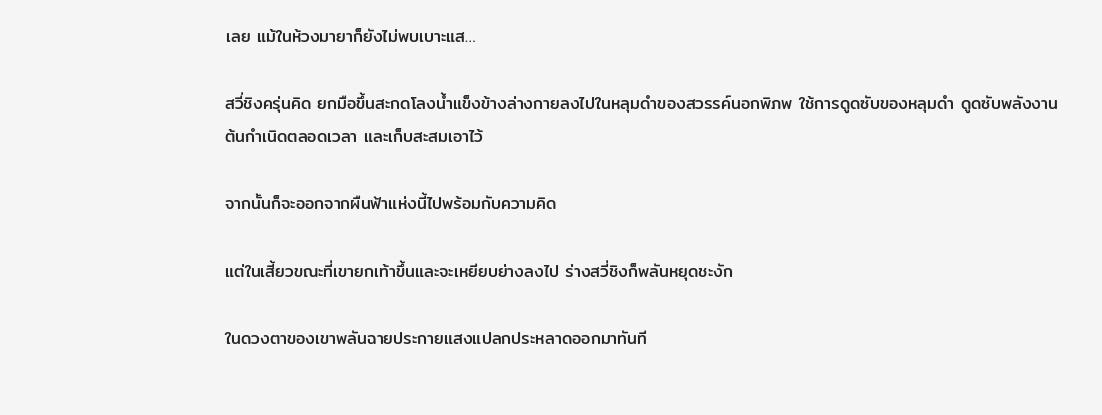เลย แม้ในห้วงมายาก็ยังไม่พบเบาะแส…

สวี่ชิงครุ่นคิด ยกมือขึ้นสะกดโลงน้ำแข็งข้างล่างกายลงไปในหลุมดำของสวรรค์นอกพิภพ ใช้การดูดซับของหลุมดำ ดูดซับพลังงานต้นกำเนิดตลอดเวลา และเก็บสะสมเอาไว้

จากนั้นก็จะออกจากผืนฟ้าแห่งนี้ไปพร้อมกับความคิด

แต่ในเสี้ยวขณะที่เขายกเท้าขึ้นและจะเหยียบย่างลงไป ร่างสวี่ชิงก็พลันหยุดชะงัก

ในดวงตาของเขาพลันฉายประกายแสงแปลกประหลาดออกมาทันที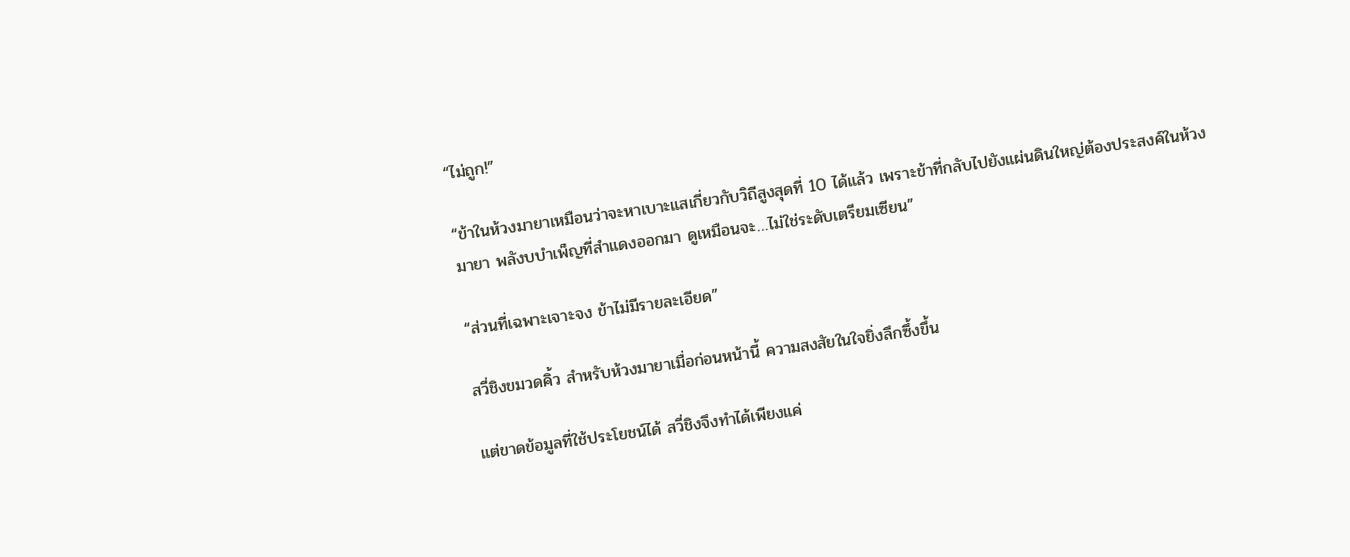“ไม่ถูก!”

“ข้าในห้วงมายาเหมือนว่าจะหาเบาะแสเกี่ยวกับวิถีสูงสุดที่ 10 ได้แล้ว เพราะข้าที่กลับไปยังแผ่นดินใหญ่ต้องประสงค์ในห้วงมายา พลังบบำเพ็ญที่สำแดงออกมา ดูเหมือนจะ…ไม่ใช่ระดับเตรียมเซียน”

“ส่วนที่เฉพาะเจาะจง ข้าไม่มีรายละเอียด”

สวี่ชิงขมวดคิ้ว สำหรับห้วงมายาเมื่อก่อนหน้านี้ ความสงสัยในใจยิ่งลึกซึ้งขึ้น

แต่ขาดข้อมูลที่ใช้ประโยชน์ได้ สวี่ชิงจึงทำได้เพียงแค่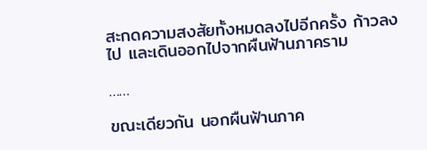สะกดความสงสัยทั้งหมดลงไปอีกครั้ง ก้าวลงไป และเดินออกไปจากผืนฟ้านภาคราม

……

ขณะเดียวกัน นอกผืนฟ้านภาค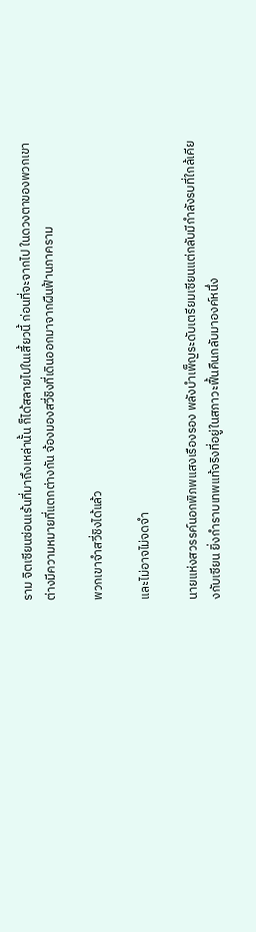ราม จิตเซียนซ่อนเร้นที่มาถึงเหล่านั้น ก็ได้สลายไปในเสี้ยวนี้ ก่อนที่จะจากไป ในดวงตาของพวกเขาต่างมีความหมายที่แตกต่างกัน จ้องมองสวี่ชิงที่เดินออกมาจากผืนฟ้านภาคราม

พวกเขาจำสวี่ชิงได้แล้ว

และไม่อาจไม่จดจำ

นายแห่งสวรรค์นอกพิภพแสงเรืองรอง พลังบำเพ็ญระดับเตรียมเซียนแต่กลับมีกำลังรบที่ใกล้เคียงกับเซียน ยิ่งกำราบเทพแท้จริงที่อยู่ในสภาวะฟื้นคืนกลับมาองค์หนึ่ง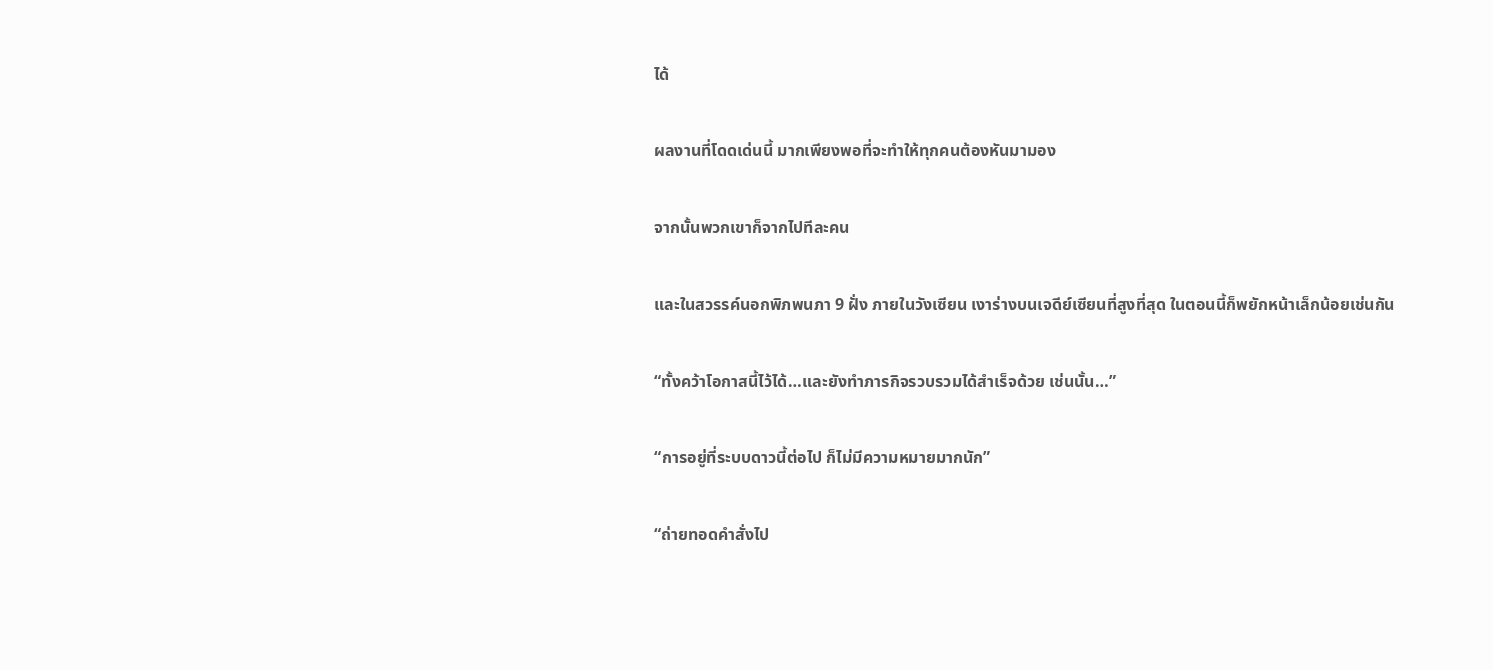ได้

ผลงานที่โดดเด่นนี้ มากเพียงพอที่จะทำให้ทุกคนต้องหันมามอง

จากนั้นพวกเขาก็จากไปทีละคน

และในสวรรค์นอกพิภพนภา 9 ฝั่ง ภายในวังเซียน เงาร่างบนเจดีย์เซียนที่สูงที่สุด ในตอนนี้ก็พยักหน้าเล็กน้อยเช่นกัน

“ทั้งคว้าโอกาสนี้ไว้ได้…และยังทำภารกิจรวบรวมได้สำเร็จด้วย เช่นนั้น…”

“การอยู่ที่ระบบดาวนี้ต่อไป ก็ไม่มีความหมายมากนัก”

“ถ่ายทอดคำสั่งไป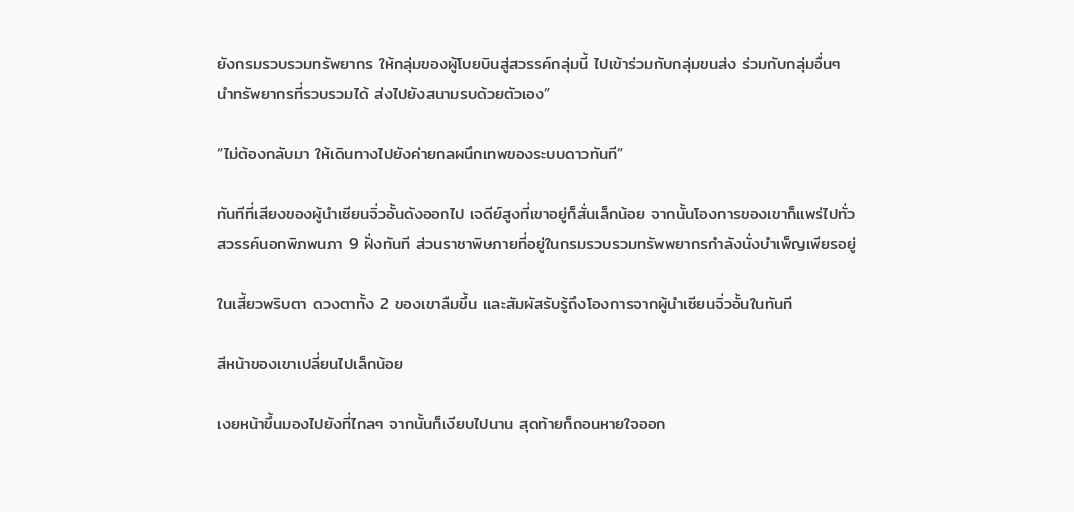ยังกรมรวบรวมทรัพยากร ให้กลุ่มของผู้โบยบินสู่สวรรค์กลุ่มนี้ ไปเข้าร่วมกับกลุ่มขนส่ง ร่วมกับกลุ่มอื่นๆ นำทรัพยากรที่รวบรวมได้ ส่งไปยังสนามรบด้วยตัวเอง”

“ไม่ต้องกลับมา ให้เดินทางไปยังค่ายกลผนึกเทพของระบบดาวทันที”

ทันทีที่เสียงของผู้นำเซียนจิ่วอั้นดังออกไป เจดีย์สูงที่เขาอยู่ก็สั่นเล็กน้อย จากนั้นโองการของเขาก็แพร่ไปทั่วสวรรค์นอกพิภพนภา 9 ฝั่งทันที ส่วนราชาพิษภายที่อยู่ในกรมรวบรวมทรัพพยากรกำลังนั่งบำเพ็ญเพียรอยู่

ในเสี้ยวพริบตา ดวงตาทั้ง 2 ของเขาลืมขึ้น และสัมผัสรับรู้ถึงโองการจากผู้นำเซียนจิ่วอั้นในทันที

สีหน้าของเขาเปลี่ยนไปเล็กน้อย

เงยหน้าขึ้นมองไปยังที่ไกลๆ จากนั้นก็เงียบไปนาน สุดท้ายก็ถอนหายใจออก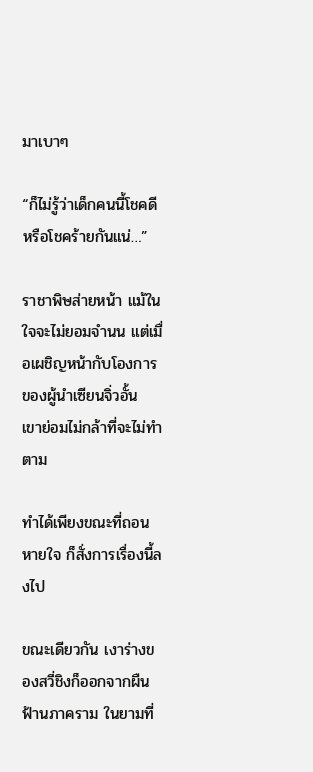มาเบาๆ

“ก็ไม่รู้ว่าเด็กคนนี้โชคดี หรือโชคร้ายกันแน่…”

ราชาพิษส่ายหน้า แม้ในใจจะไม่ยอมจำนน แต่เมื่อเผชิญหน้ากับโองการของผู้นำเซียนจิ่วอั้น เขาย่อมไม่กล้าที่จะไม่ทำตาม

ทำได้เพียงขณะที่ถอนหายใจ ก็สั่งการเรื่องนี้ลงไป

ขณะเดียวกัน เงาร่างของสวี่ชิงก็ออกจากผืนฟ้านภาคราม ในยามที่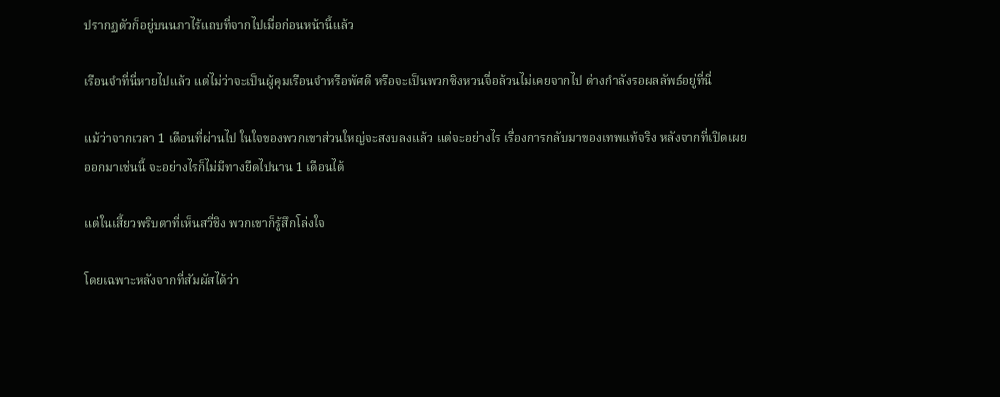ปรากฏตัวก็อยู่บนนภาไร้แถบที่จากไปเมื่อก่อนหน้านี้แล้ว

เรือนจำที่นี่หายไปแล้ว แต่ไม่ว่าจะเป็นผู้คุมเรือนจำหรือพัศดี หรือจะเป็นพวกซิงหวนจื่อล้วนไม่เคยจากไป ต่างกำลังรอผลลัพธ์อยู่ที่นี่

แม้ว่าจากเวลา 1 เดือนที่ผ่านไป ในใจของพวกเขาส่วนใหญ่จะสงบลงแล้ว แต่จะอย่างไร เรื่องการกลับมาของเทพแท้จริง หลังจากที่เปิดเผยออกมาเช่นนี้ จะอย่างไรก็ไม่มีทางยืดไปนาน 1 เดือนได้

แต่ในเสี้ยวพริบตาที่เห็นสวี่ชิง พวกเขาก็รู้สึกโล่งใจ

โดยเฉพาะหลังจากที่สัมผัสได้ว่า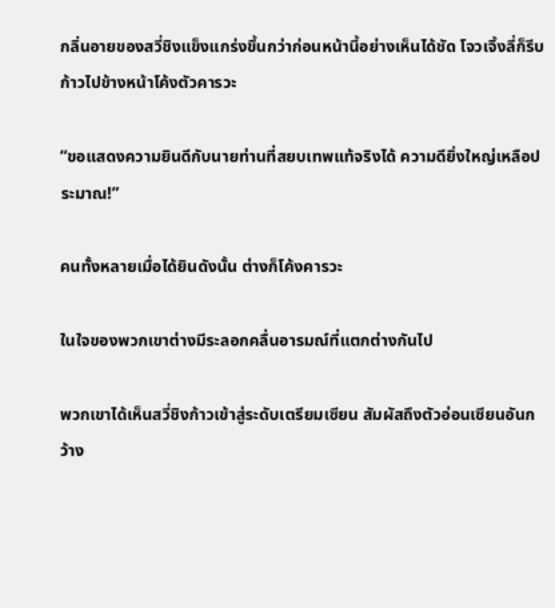กลิ่นอายของสวี่ชิงแข็งแกร่งขึ้นกว่าก่อนหน้านี้อย่างเห็นได้ชัด โจวเจิ้งลี่ก็รีบก้าวไปข้างหน้าโค้งตัวคารวะ

“ขอแสดงความยินดีกับนายท่านที่สยบเทพแท้จริงได้ ความดียิ่งใหญ่เหลือประมาณ!”

คนทั้งหลายเมื่อได้ยินดังนั้น ต่างก็โค้งคารวะ

ในใจของพวกเขาต่างมีระลอกคลื่นอารมณ์ที่แตกต่างกันไป

พวกเขาได้เห็นสวี่ชิงก้าวเข้าสู่ระดับเตรียมเซียน สัมผัสถึงตัวอ่อนเซียนอันกว้าง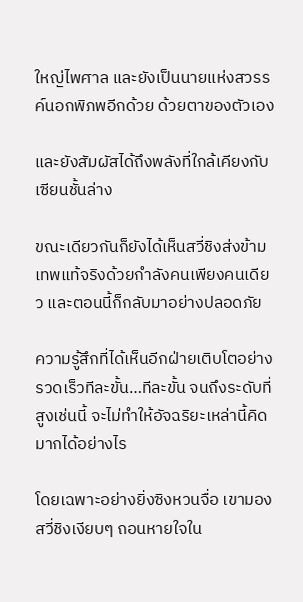ใหญ่ไพศาล และยังเป็นนายแห่งสวรรค์นอกพิภพอีกด้วย ด้วยตาของตัวเอง

และยังสัมผัสได้ถึงพลังที่ใกล้เคียงกับเซียนชั้นล่าง

ขณะเดียวกันก็ยังได้เห็นสวี่ชิงส่งข้ามเทพแท้จริงด้วยกำลังคนเพียงคนเดียว และตอนนี้ก็กลับมาอย่างปลอดภัย

ความรู้สึกที่ได้เห็นอีกฝ่ายเติบโตอย่างรวดเร็วทีละขั้น…ทีละขั้น จนถึงระดับที่สูงเช่นนี้ จะไม่ทำให้อัจฉริยะเหล่านี้คิดมากได้อย่างไร

โดยเฉพาะอย่างยิ่งซิงหวนจื่อ เขามองสวี่ชิงเงียบๆ ถอนหายใจใน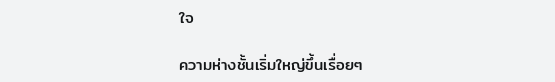ใจ

ความห่างชั้นเริ่มใหญ่ขึ้นเรื่อยๆ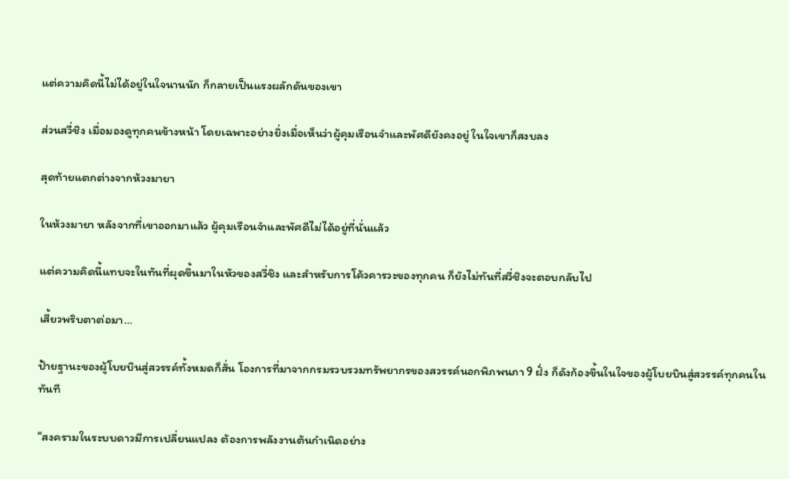แต่ความคิดนี้ไม่ได้อยู่ในใจนานนัก ก็กลายเป็นแรงผลักดันของเขา

ส่วนสวี่ชิง เมื่อมองดูทุกคนข้างหน้า โดยเฉพาะอย่างยิ่งเมื่อเห็นว่าผู้คุมเรือนจำและพัศดียังคงอยู่ ในใจเขาก็สงบลง

สุดท้ายแตกต่างจากห้วงมายา

ในห้วงมายา หลังจากที่เขาออกมาแล้ว ผู้คุมเรือนจำและพัศดีไม่ได้อยู่ที่นั่นแล้ว

แต่ความคิดนี้แทบจะในทันที่ผุดขึ้นมาในหัวของสวี่ชิง และสำหรับการโค้วคารวะของทุกคน ก็ยังไม่ทันที่สวี่ชิงจะตอบกลับไป

เสี้ยวพริบตาต่อมา…

ป้ายฐานะของผู้โบยบินสู่สวรรค์ทั้งหมดก็สั่น โองการที่มาจากกรมรวบรวมทรัพยากรของสวรรค์นอกพิภพนภา 9 ฝั่ง ก็ดังก้องขึ้นในใจของผู้โบยบินสู่สวรรค์ทุกคนในทันที

“สงครามในระบบดาวมีการเปลี่ยนแปลง ต้องการพลังงานต้นกำเนิดอย่าง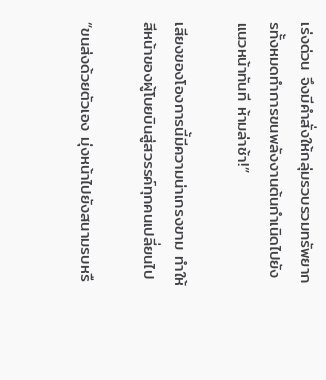เร่งด่วน จึงมีคำสั่งให้กลุ่มรวบรวมทรัพยากรทั้งหมดทำการขนพลังงานต้นกำเนิดไปยังแนวหน้าทันที ห้ามล่าช้า!”

เสียงของโองการนี้มีความน่าเกรงขาม ทำให้สีหน้าของผู้โบยบินสู่สวรรค์ทุกคนเปลี่ยนไป

“ขนส่งด้วยตัวเอง มุ่งหน้าไปยังสนามรบหรื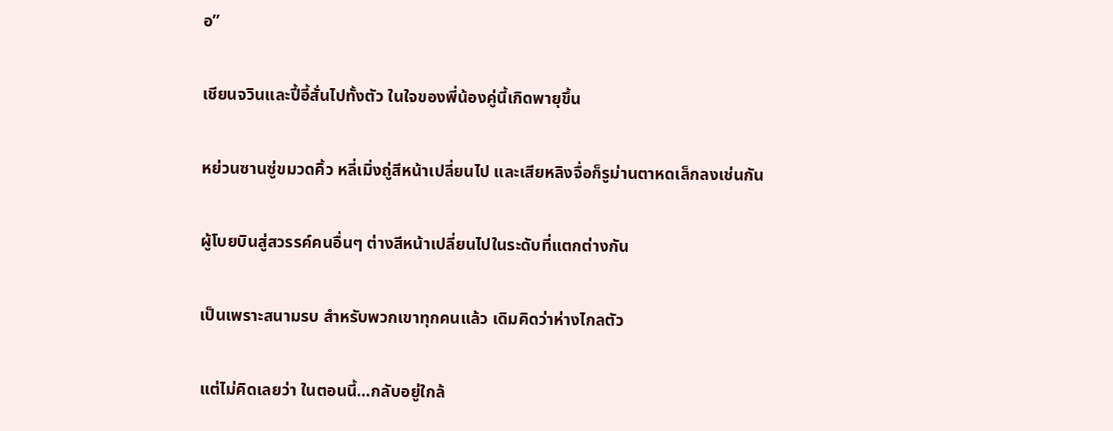อ”

เชียนจวินและปี้อี้สั่นไปทั้งตัว ในใจของพี่น้องคู่นี้เกิดพายุขึ้น

หย่วนซานซู่ขมวดคิ้ว หลี่เมิ่งถู่สีหน้าเปลี่ยนไป และเสียหลิงจื่อก็รูม่านตาหดเล็กลงเช่นกัน

ผู้โบยบินสู่สวรรค์คนอื่นๆ ต่างสีหน้าเปลี่ยนไปในระดับที่แตกต่างกัน

เป็นเพราะสนามรบ สำหรับพวกเขาทุกคนแล้ว เดิมคิดว่าห่างไกลตัว

แต่ไม่คิดเลยว่า ในตอนนี้…กลับอยู่ใกล้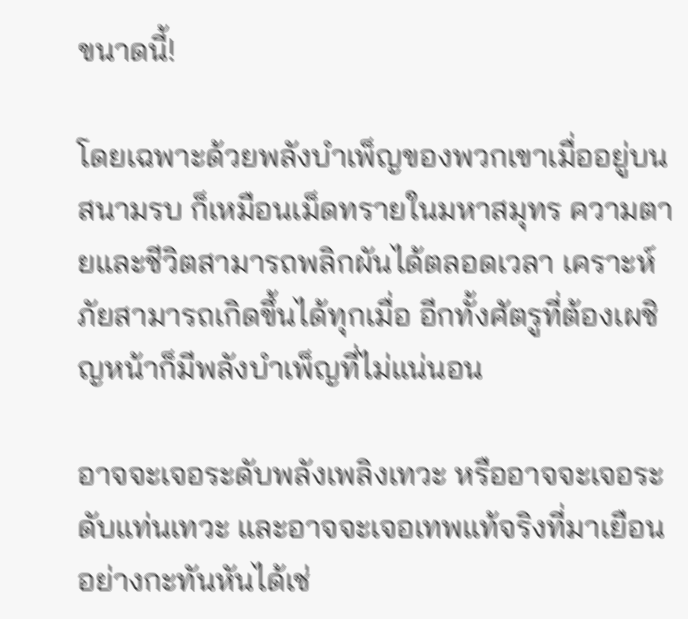ขนาดนี้!

โดยเฉพาะด้วยพลังบำเพ็ญของพวกเขาเมื่ออยู่บนสนามรบ ก็เหมือนเม็ดทรายในมหาสมุทร ความตายและชีวิตสามารถพลิกผันได้ตลอดเวลา เคราะห์ภัยสามารถเกิดขึ้นได้ทุกเมื่อ อีกทั้งศัตรูที่ต้องเผชิญหน้าก็มีพลังบำเพ็ญที่ไม่แน่นอน

อาจจะเจอระดับพลังเพลิงเทวะ หรืออาจจะเจอระดับแท่นเทวะ และอาจจะเจอเทพแท้จริงที่มาเยือนอย่างกะทันหันได้เช่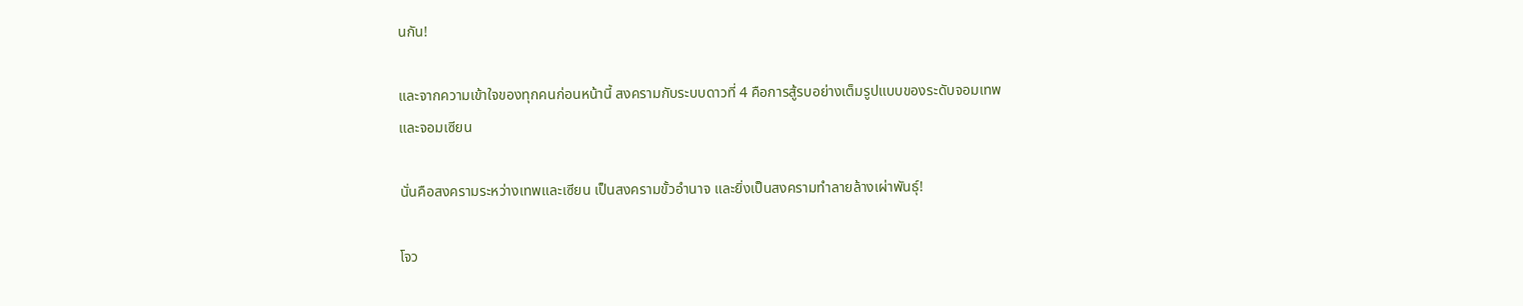นกัน!

และจากความเข้าใจของทุกคนก่อนหน้านี้ สงครามกับระบบดาวที่ 4 คือการสู้รบอย่างเต็มรูปแบบของระดับจอมเทพและจอมเซียน

นั่นคือสงครามระหว่างเทพและเซียน เป็นสงครามขั้วอำนาจ และยิ่งเป็นสงครามทำลายล้างเผ่าพันธุ์!

โจว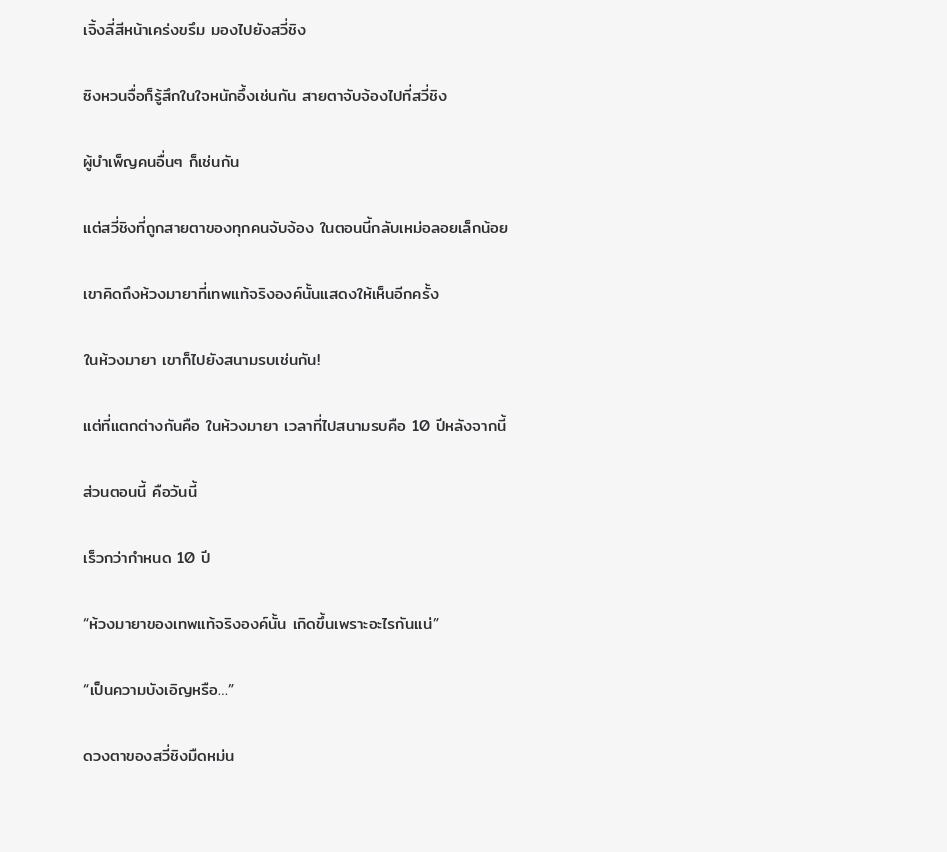เจิ้งลี่สีหน้าเคร่งขรึม มองไปยังสวี่ชิง

ซิงหวนจื่อก็รู้สึกในใจหนักอึ้งเช่นกัน สายตาจับจ้องไปที่สวี่ชิง

ผู้บำเพ็ญคนอื่นๆ ก็เช่นกัน

แต่สวี่ชิงที่ถูกสายตาของทุกคนจับจ้อง ในตอนนี้กลับเหม่อลอยเล็กน้อย

เขาคิดถึงห้วงมายาที่เทพแท้จริงองค์นั้นแสดงให้เห็นอีกครั้ง

ในห้วงมายา เขาก็ไปยังสนามรบเช่นกัน!

แต่ที่แตกต่างกันคือ ในห้วงมายา เวลาที่ไปสนามรบคือ 10 ปีหลังจากนี้

ส่วนตอนนี้ คือวันนี้

เร็วกว่ากำหนด 10 ปี

“ห้วงมายาของเทพแท้จริงองค์นั้น เกิดขึ้นเพราะอะไรกันแน่”

“เป็นความบังเอิญหรือ…”

ดวงตาของสวี่ชิงมืดหม่น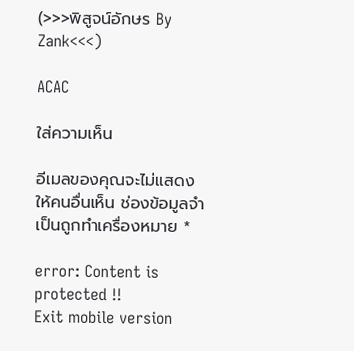(>>>พิสูจน์อักษร By Zank<<<)

ACAC

ใส่ความเห็น

อีเมลของคุณจะไม่แสดงให้คนอื่นเห็น ช่องข้อมูลจำเป็นถูกทำเครื่องหมาย *

error: Content is protected !!
Exit mobile version